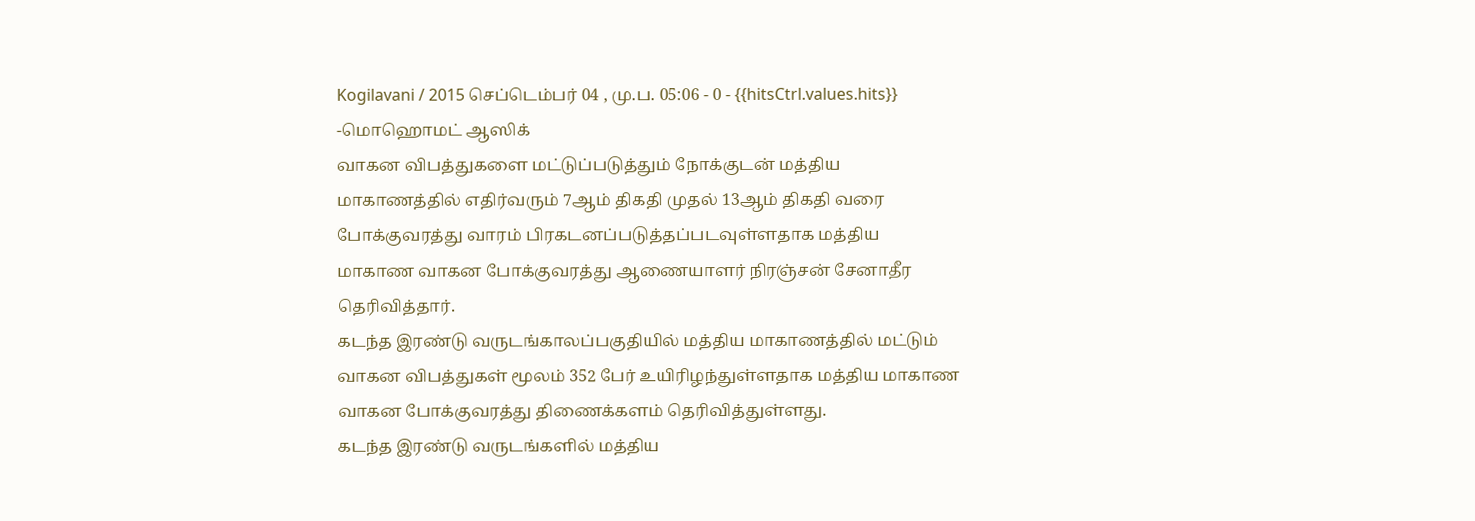Kogilavani / 2015 செப்டெம்பர் 04 , மு.ப. 05:06 - 0 - {{hitsCtrl.values.hits}}
-மொஹொமட் ஆஸிக்
வாகன விபத்துகளை மட்டுப்படுத்தும் நோக்குடன் மத்திய மாகாணத்தில் எதிர்வரும் 7ஆம் திகதி முதல் 13ஆம் திகதி வரை போக்குவரத்து வாரம் பிரகடனப்படுத்தப்படவுள்ளதாக மத்திய மாகாண வாகன போக்குவரத்து ஆணையாளர் நிரஞ்சன் சேனாதீர தெரிவித்தார்.
கடந்த இரண்டு வருடங்காலப்பகுதியில் மத்திய மாகாணத்தில் மட்டும் வாகன விபத்துகள் மூலம் 352 பேர் உயிரிழந்துள்ளதாக மத்திய மாகாண வாகன போக்குவரத்து திணைக்களம் தெரிவித்துள்ளது.
கடந்த இரண்டு வருடங்களில் மத்திய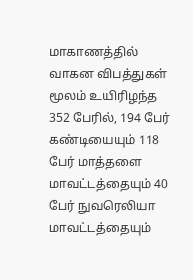மாகாணத்தில் வாகன விபத்துகள் மூலம் உயிரிழந்த 352 பேரில், 194 பேர் கண்டியையும் 118 பேர் மாத்தளை மாவட்டத்தையும் 40 பேர் நுவரெலியா மாவட்டத்தையும்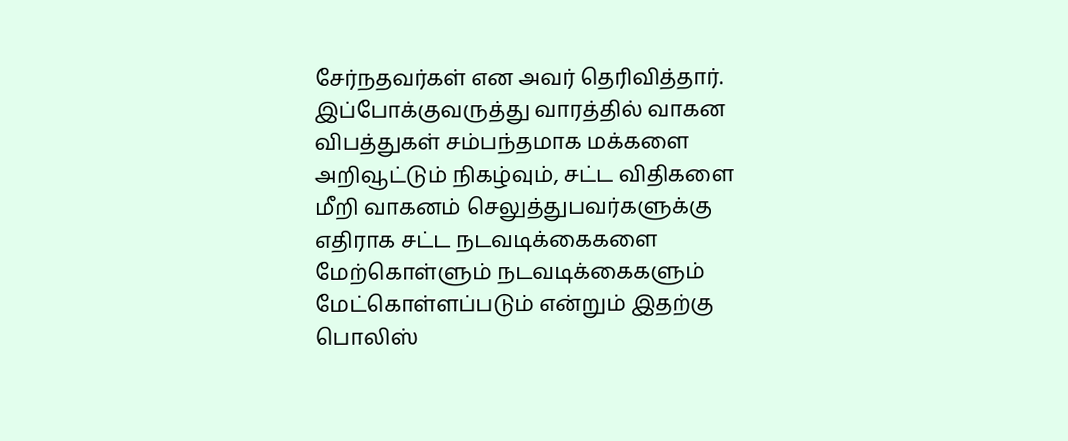சேர்நதவர்கள் என அவர் தெரிவித்தார்.
இப்போக்குவருத்து வாரத்தில் வாகன விபத்துகள் சம்பந்தமாக மக்களை அறிவூட்டும் நிகழ்வும், சட்ட விதிகளை மீறி வாகனம் செலுத்துபவர்களுக்கு எதிராக சட்ட நடவடிக்கைகளை மேற்கொள்ளும் நடவடிக்கைகளும் மேட்கொள்ளப்படும் என்றும் இதற்கு பொலிஸ்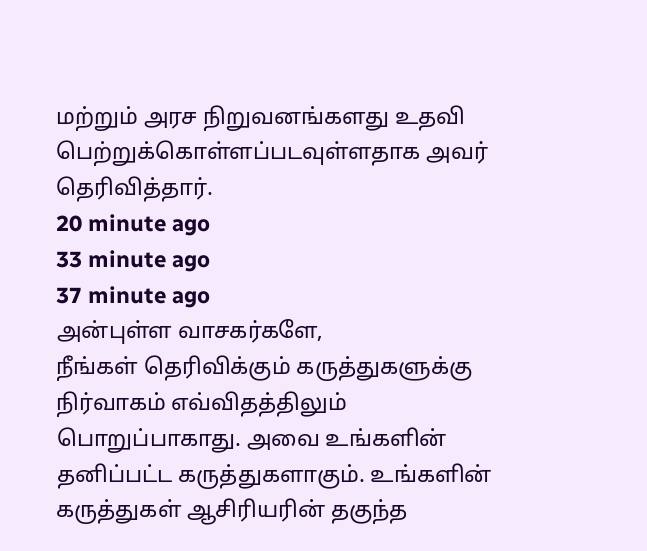மற்றும் அரச நிறுவனங்களது உதவி பெற்றுக்கொள்ளப்படவுள்ளதாக அவர் தெரிவித்தார்.
20 minute ago
33 minute ago
37 minute ago
அன்புள்ள வாசகர்களே,
நீங்கள் தெரிவிக்கும் கருத்துகளுக்கு நிர்வாகம் எவ்விதத்திலும் பொறுப்பாகாது. அவை உங்களின் தனிப்பட்ட கருத்துகளாகும். உங்களின் கருத்துகள் ஆசிரியரின் தகுந்த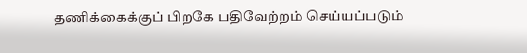தணிக்கைக்குப் பிறகே பதிவேற்றம் செய்யப்படும்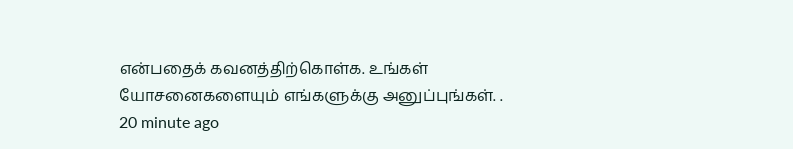என்பதைக் கவனத்திற்கொள்க. உங்கள் யோசனைகளையும் எங்களுக்கு அனுப்புங்கள். .
20 minute ago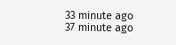33 minute ago
37 minute ago